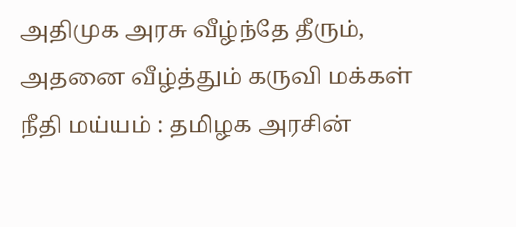அதிமுக அரசு வீழ்ந்தே தீரும், அதனை வீழ்த்தும் கருவி மக்கள் நீதி மய்யம் : தமிழக அரசின்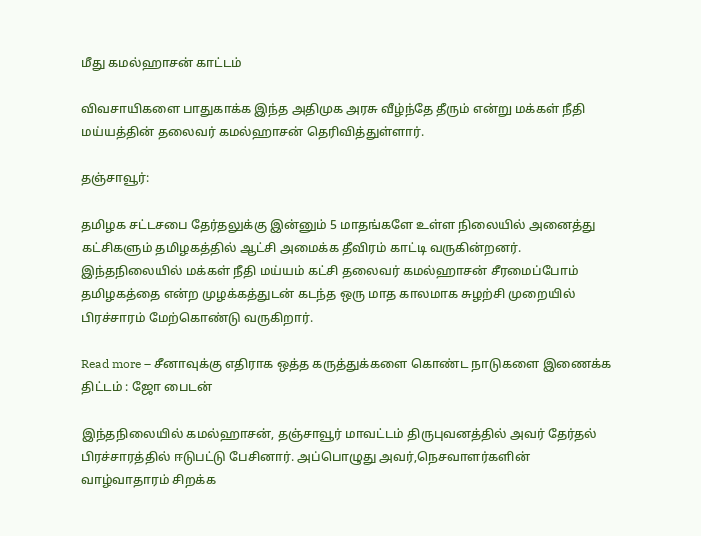மீது கமல்ஹாசன் காட்டம்

விவசாயிகளை பாதுகாக்க இந்த அதிமுக அரசு வீழ்ந்தே தீரும் என்று மக்கள் நீதி மய்யத்தின் தலைவர் கமல்ஹாசன் தெரிவித்துள்ளார்.

தஞ்சாவூர்:

தமிழக சட்டசபை தேர்தலுக்கு இன்னும் 5 மாதங்களே உள்ள நிலையில் அனைத்து கட்சிகளும் தமிழகத்தில் ஆட்சி அமைக்க தீவிரம் காட்டி வருகின்றனர். இந்தநிலையில் மக்கள் நீதி மய்யம் கட்சி தலைவர் கமல்ஹாசன் சீரமைப்போம் தமிழகத்தை என்ற முழக்கத்துடன் கடந்த ஒரு மாத காலமாக சுழற்சி முறையில் பிரச்சாரம் மேற்கொண்டு வருகிறார்.

Read more – சீனாவுக்கு எதிராக ஒத்த கருத்துக்களை கொண்ட நாடுகளை இணைக்க திட்டம் : ஜோ பைடன்

இந்தநிலையில் கமல்ஹாசன், தஞ்சாவூர் மாவட்டம் திருபுவனத்தில் அவர் தேர்தல் பிரச்சாரத்தில் ஈடுபட்டு பேசினார். அப்பொழுது அவர்,நெசவாளர்களின் வாழ்வாதாரம் சிறக்க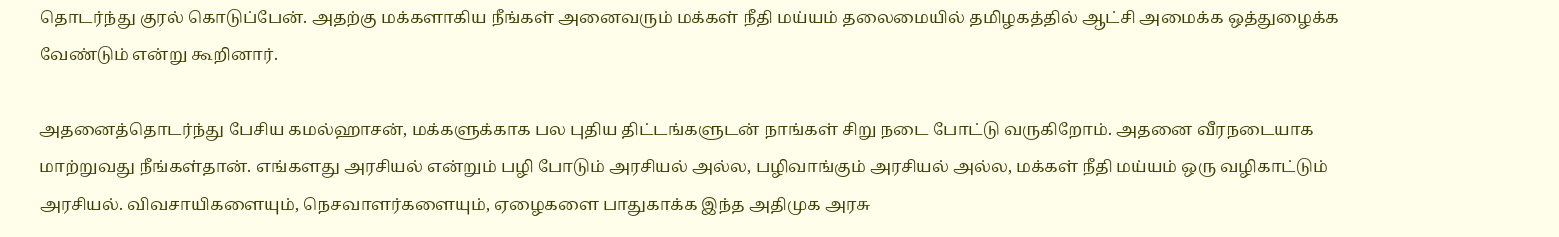தொடர்ந்து குரல் கொடுப்பேன். அதற்கு மக்களாகிய நீங்கள் அனைவரும் மக்கள் நீதி மய்யம் தலைமையில் தமிழகத்தில் ஆட்சி அமைக்க ஒத்துழைக்க வேண்டும் என்று கூறினார்.

அதனைத்தொடர்ந்து பேசிய கமல்ஹாசன், மக்களுக்காக பல புதிய திட்டங்களுடன் நாங்கள் சிறு நடை போட்டு வருகிறோம். அதனை வீரநடையாக மாற்றுவது நீங்கள்தான். எங்களது அரசியல் என்றும் பழி போடும் அரசியல் அல்ல, பழிவாங்கும் அரசியல் அல்ல, மக்கள் நீதி மய்யம் ஒரு வழிகாட்டும் அரசியல். விவசாயிகளையும், நெசவாளர்களையும், ஏழைகளை பாதுகாக்க இந்த அதிமுக அரசு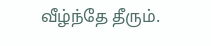வீழ்ந்தே தீரும்.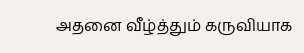அதனை வீழ்த்தும் கருவியாக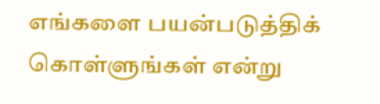எங்களை பயன்படுத்திக் கொள்ளுங்கள் என்று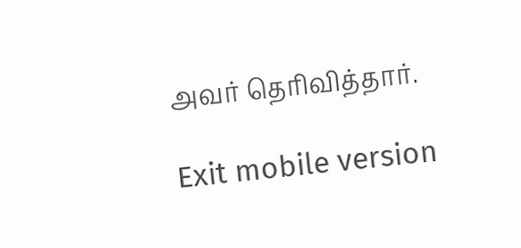அவர் தெரிவித்தார்.

Exit mobile version